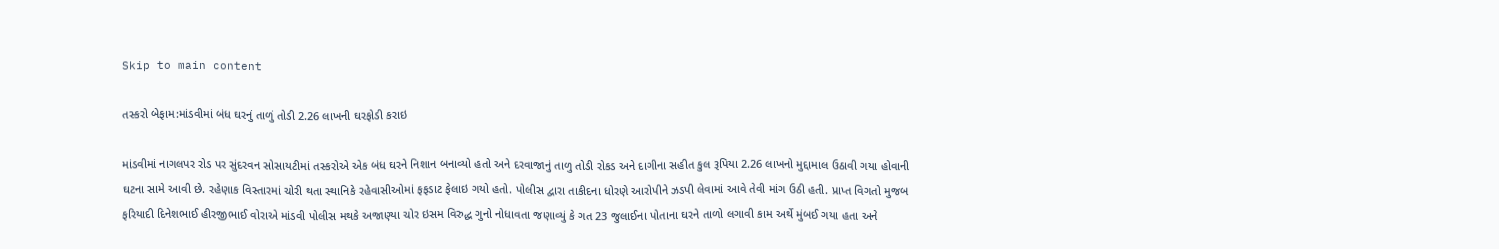Skip to main content

તસ્કરો બેફામ:માંડવીમાં બંધ ઘરનું તાળું તોડી 2.26 લાખની ઘરફોડી કરાઇ

માંડવીમાં નાગલપર રોડ પર સુંદરવન સોસાયટીમાં તસ્કરોએ એક બંધ ઘરને નિશાન બનાવ્યો હતો અને દરવાજાનું તાળુ તોડી રોકડ અને દાગીના સહીત કુલ રૂપિયા 2.26 લાખનો મુદ્દામાલ ઉઠાવી ગયા હોવાની ઘટના સામે આવી છે. રહેણાક વિસ્તારમાં ચોરી થતા સ્થાનિકે રહેવાસીઓમાં ફફડાટ ફેલાઇ ગયો હતો. પોલીસ દ્વારા તાકીદના ધોરણે આરોપીને ઝડપી લેવામાં આવે તેવી માંગ ઉઠી હતી. પ્રાપ્ત વિગતો મુજબ ફરિયાદી દિનેશભાઈ હીરજીભાઈ વોરાએ માંડવી પોલીસ મથકે અજાણ્યા ચોર ઇસમ વિરુદ્ધ ગુનો નોધાવતા જણાવ્યું કે ગત 23 જુલાઈના પોતાના ઘરને તાળો લગાવી કામ અર્થે મુંબઈ ગયા હતા અને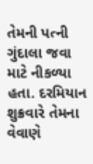તેમની પત્ની ગુંદાલા જવા માટે નીકળ્યા હતા. દરમિયાન શુક્રવારે તેમના વેવાણે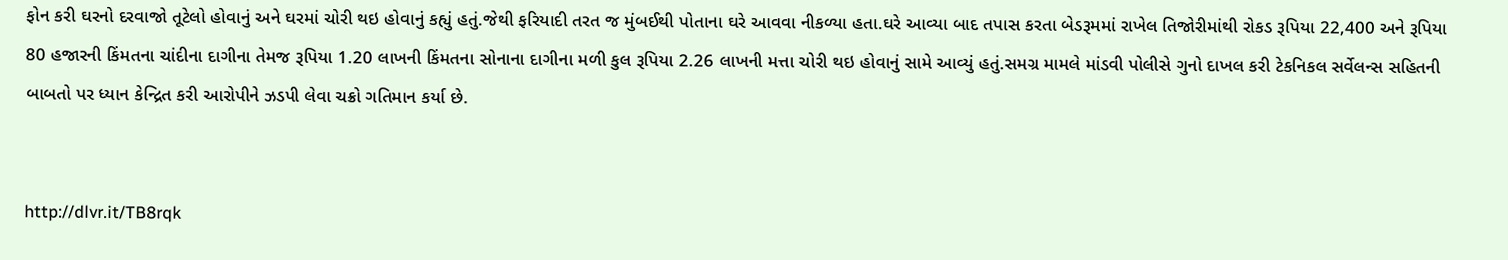ફોન કરી ઘરનો દરવાજો તૂટેલો હોવાનું અને ઘરમાં ચોરી થઇ હોવાનું કહ્યું હતું.જેથી ફરિયાદી તરત જ મુંબઈથી પોતાના ઘરે આવવા નીકળ્યા હતા.ઘરે આવ્યા બાદ તપાસ કરતા બેડરૂમમાં રાખેલ તિજોરીમાંથી રોકડ રૂપિયા 22,400 અને રૂપિયા 80 હજારની કિંમતના ચાંદીના દાગીના તેમજ રૂપિયા 1.20 લાખની કિંમતના સોનાના દાગીના મળી કુલ રૂપિયા 2.26 લાખની મત્તા ચોરી થઇ હોવાનું સામે આવ્યું હતું.સમગ્ર મામલે માંડવી પોલીસે ગુનો દાખલ કરી ટેકનિકલ સર્વેલન્સ સહિતની બાબતો પર ધ્યાન કેન્દ્રિત કરી આરોપીને ઝડપી લેવા ચક્રો ગતિમાન કર્યા છે.


http://dlvr.it/TB8rqk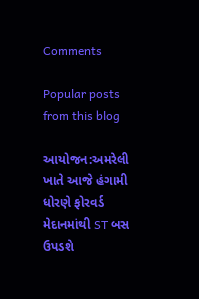Comments

Popular posts from this blog

આયોજન:અમરેલી ખાતે આજે હંગામી ધોરણે ફોરવર્ડ મેદાનમાંથી ST બસ ઉપડશે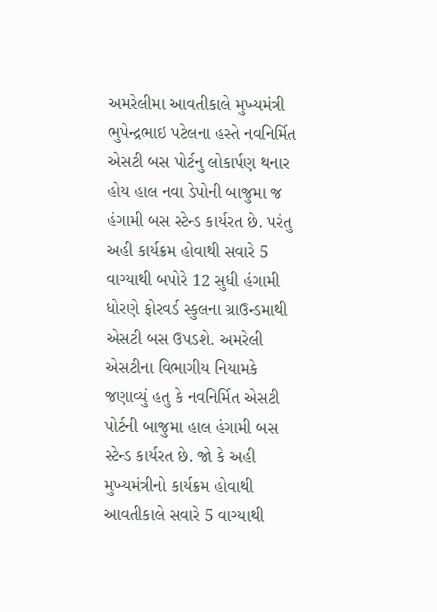અમરેલીમા આવતીકાલે મુખ્યમંત્રી ભુપેન્દ્રભાઇ પટેલના હસ્તે નવનિર્મિત એસટી બસ પોર્ટનુ લોકાર્પણ થનાર હોય હાલ નવા ડેપોની બાજુમા જ હંગામી બસ સ્ટેન્ડ કાર્યરત છે. પરંતુ અહી કાર્યક્રમ હોવાથી સવારે 5 વાગ્યાથી બપોરે 12 સુધી હંગામી ધોરણે ફોરવર્ડ સ્કુલના ગ્રાઉન્ડમાથી એસટી બસ ઉપડશે. અમરેલી એસટીના વિભાગીય નિયામકે જણાવ્યું હતુ કે નવનિર્મિત એસટી પોર્ટની બાજુમા હાલ હંગામી બસ સ્ટેન્ડ કાર્યરત છે. જો કે અહી મુખ્યમંત્રીનો કાર્યક્રમ હોવાથી આવતીકાલે સવારે 5 વાગ્યાથી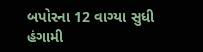બપોરના 12 વાગ્યા સુધી હંગામી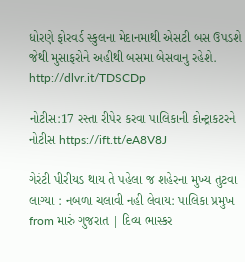ધોરણે ફોરવર્ડ સ્કુલના મેદાનમાથી એસટી બસ ઉપડશે જેથી મુસાફરોને અહીથી બસમા બેસવાનુ રહેશે. http://dlvr.it/TDSCDp

નોટીસ:17 રસ્તા રીપેર કરવા પાલિકાની કોન્ટ્રાકટરને નોટીસ https://ift.tt/eA8V8J

ગેરંટી પીરીયડ થાય તે પહેલા જ શહેરના મુખ્ય તુટવા લાગ્યા : નબળા ચલાવી નહી લેવાય: પાલિકા પ્રમુખ from મારું ગુજરાત | દિવ્ય ભાસ્કર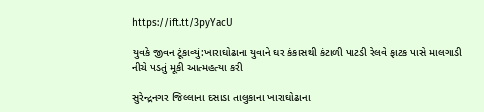https://ift.tt/3pyYacU

યુવકે જીવન ટૂંકાવ્યું:ખારાઘોઢાના યુવાને ઘર કંકાસથી કંટાળી પાટડી રેલવે ફાટક પાસે માલગાડી નીચે પડતું મૂકી આત્મહત્યા કરી

સુરેન્દ્રનગર જિલ્લાના દસાડા તાલુકાના ખારાઘોઢાના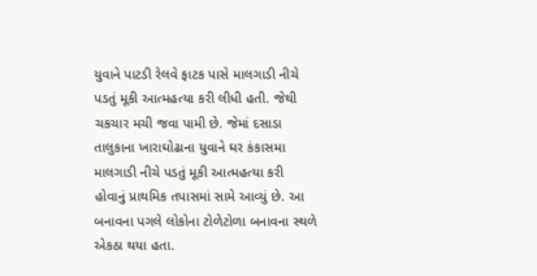યુવાને પાટડી રેલવે ફાટક પાસે માલગાડી નીચે પડતું મૂકી આત્મહત્યા કરી લીધી હતી. જેથી ચકચાર મચી જવા પામી છે. જેમાં દસાડા તાલુકાના ખારાઘોઢાના યુવાને ઘર કંકાસમા માલગાડી નીચે પડતું મૂકી આત્મહત્યા કરી હોવાનું પ્રાથમિક તપાસમાં સામે આવ્યું છે. આ બનાવના પગલે લોકોના ટોળેટોળા બનાવના સ્થળે એકઠા થયા હતા.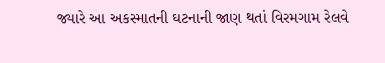જ્યારે આ અકસ્માતની ઘટનાની જાણ થતાં વિરમગામ રેલવે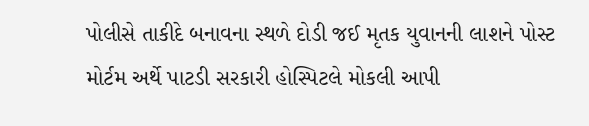પોલીસે તાકીદે બનાવના સ્થળે દોડી જઈ મૃતક યુવાનની લાશને પોસ્ટ મોર્ટમ અર્થે પાટડી સરકારી હોસ્પિટલે મોકલી આપી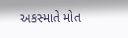અકસ્માતે મોત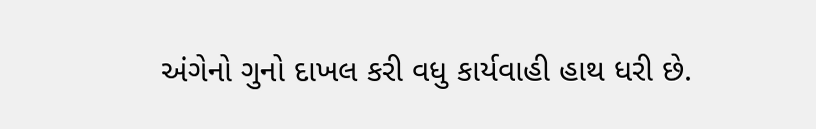અંગેનો ગુનો દાખલ કરી વધુ કાર્યવાહી હાથ ધરી છે.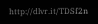http://dlvr.it/TDSf2n